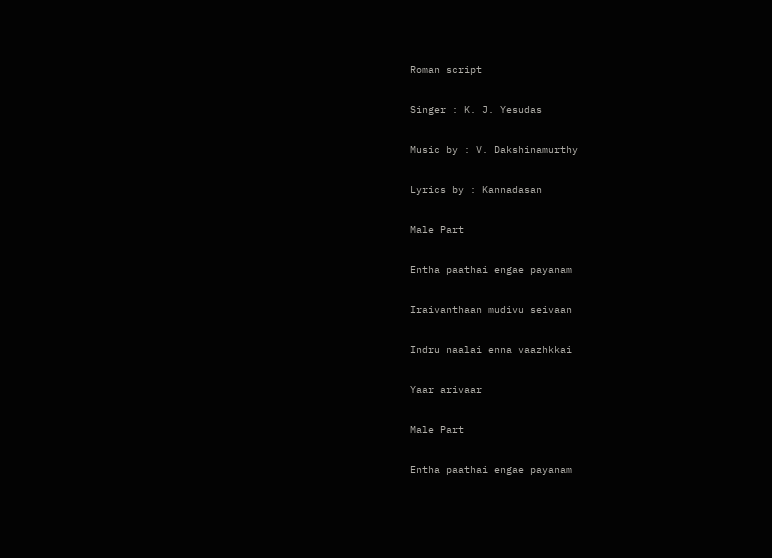Roman script

Singer : K. J. Yesudas

Music by : V. Dakshinamurthy

Lyrics by : Kannadasan

Male Part

Entha paathai engae payanam

Iraivanthaan mudivu seivaan

Indru naalai enna vaazhkkai

Yaar arivaar

Male Part

Entha paathai engae payanam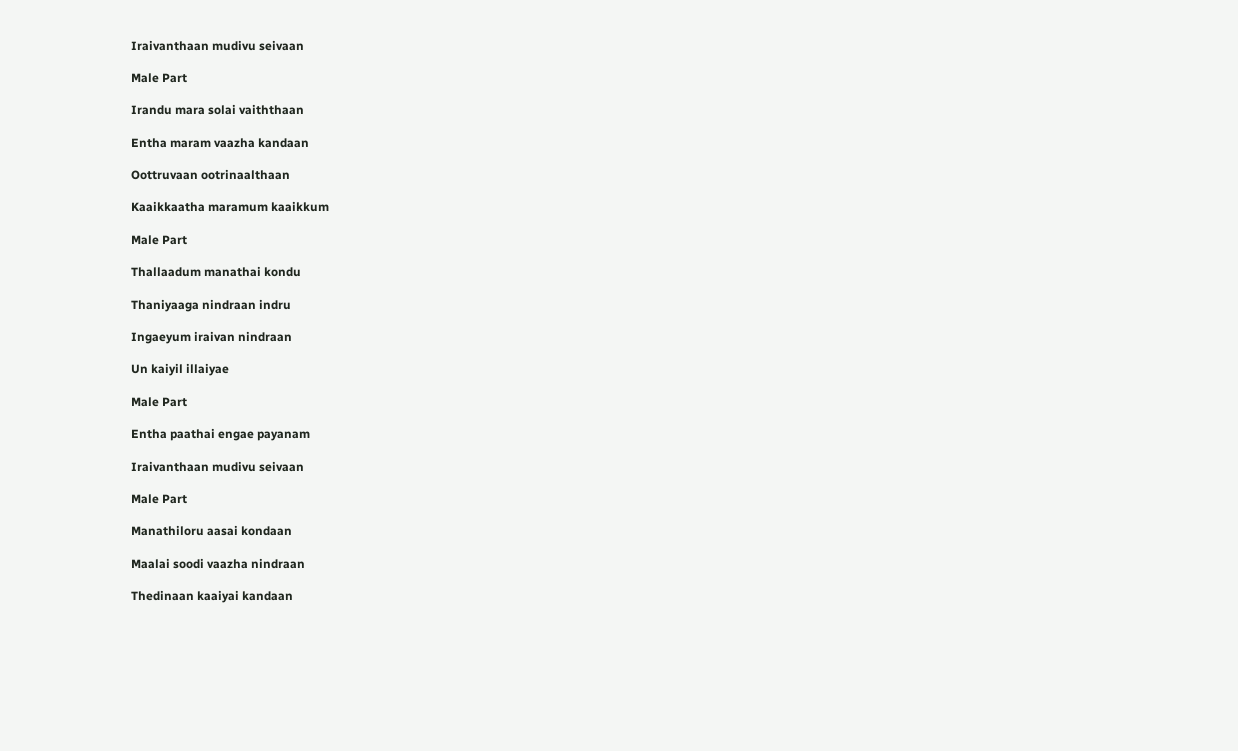Iraivanthaan mudivu seivaan

Male Part

Irandu mara solai vaiththaan

Entha maram vaazha kandaan

Oottruvaan ootrinaalthaan

Kaaikkaatha maramum kaaikkum

Male Part

Thallaadum manathai kondu

Thaniyaaga nindraan indru

Ingaeyum iraivan nindraan

Un kaiyil illaiyae

Male Part

Entha paathai engae payanam

Iraivanthaan mudivu seivaan

Male Part

Manathiloru aasai kondaan

Maalai soodi vaazha nindraan

Thedinaan kaaiyai kandaan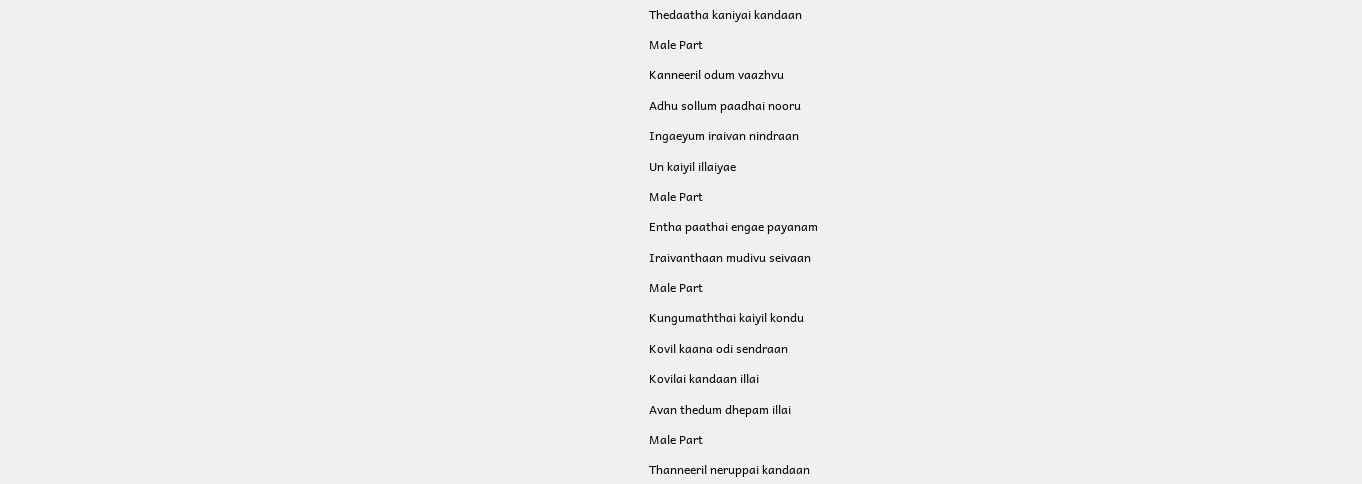Thedaatha kaniyai kandaan

Male Part

Kanneeril odum vaazhvu

Adhu sollum paadhai nooru

Ingaeyum iraivan nindraan

Un kaiyil illaiyae

Male Part

Entha paathai engae payanam

Iraivanthaan mudivu seivaan

Male Part

Kungumaththai kaiyil kondu

Kovil kaana odi sendraan

Kovilai kandaan illai

Avan thedum dhepam illai

Male Part

Thanneeril neruppai kandaan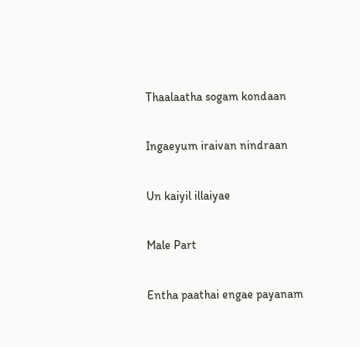Thaalaatha sogam kondaan

Ingaeyum iraivan nindraan

Un kaiyil illaiyae

Male Part

Entha paathai engae payanam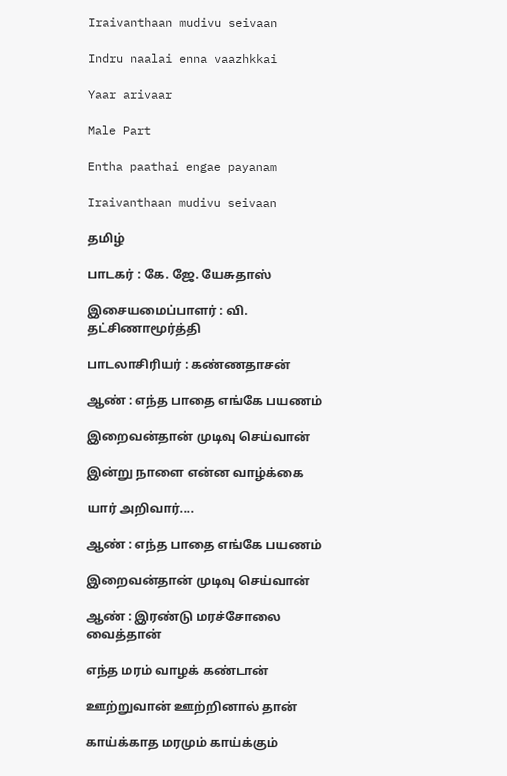Iraivanthaan mudivu seivaan

Indru naalai enna vaazhkkai

Yaar arivaar

Male Part

Entha paathai engae payanam

Iraivanthaan mudivu seivaan

தமிழ்

பாடகர் : கே. ஜே. யேசுதாஸ்

இசையமைப்பாளர் : வி. தட்சிணாமூர்த்தி

பாடலாசிரியர் : கண்ணதாசன்

ஆண் : எந்த பாதை எங்கே பயணம்

இறைவன்தான் முடிவு செய்வான்

இன்று நாளை என்ன வாழ்க்கை

யார் அறிவார்....

ஆண் : எந்த பாதை எங்கே பயணம்

இறைவன்தான் முடிவு செய்வான்

ஆண் : இரண்டு மரச்சோலை வைத்தான்

எந்த மரம் வாழக் கண்டான்

ஊற்றுவான் ஊற்றினால் தான்

காய்க்காத மரமும் காய்க்கும்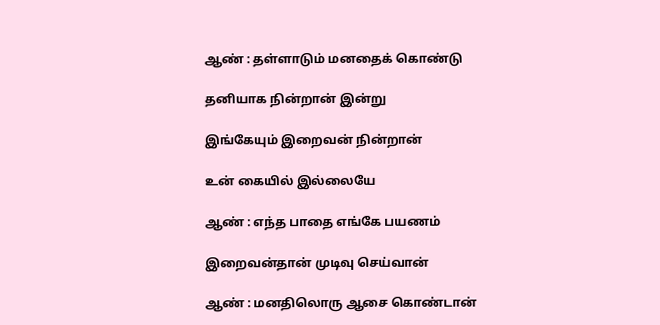ஆண் : தள்ளாடும் மனதைக் கொண்டு

தனியாக நின்றான் இன்று

இங்கேயும் இறைவன் நின்றான்

உன் கையில் இல்லையே

ஆண் : எந்த பாதை எங்கே பயணம்

இறைவன்தான் முடிவு செய்வான்

ஆண் : மனதிலொரு ஆசை கொண்டான்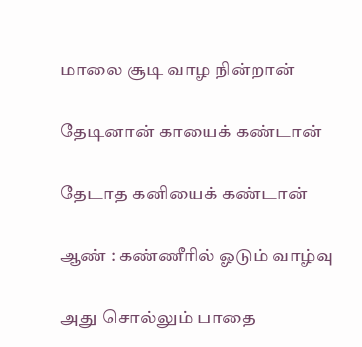மாலை சூடி வாழ நின்றான்

தேடினான் காயைக் கண்டான்

தேடாத கனியைக் கண்டான்

ஆண் : கண்ணீரில் ஓடும் வாழ்வு

அது சொல்லும் பாதை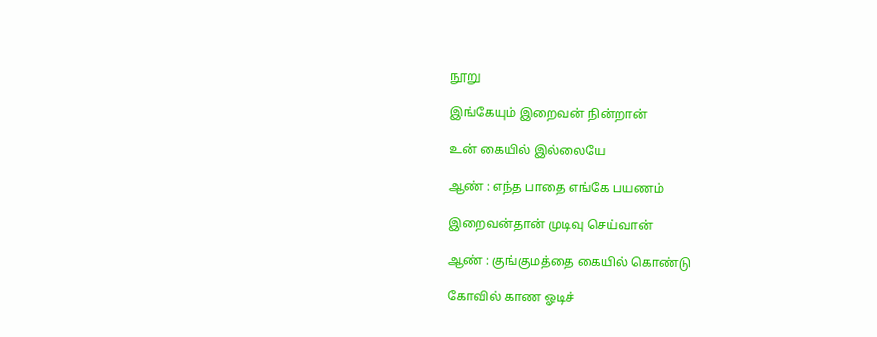நூறு

இங்கேயும் இறைவன் நின்றான்

உன் கையில் இல்லையே

ஆண் : எந்த பாதை எங்கே பயணம்

இறைவன்தான் முடிவு செய்வான்

ஆண் : குங்குமத்தை கையில் கொண்டு

கோவில் காண ஓடிச்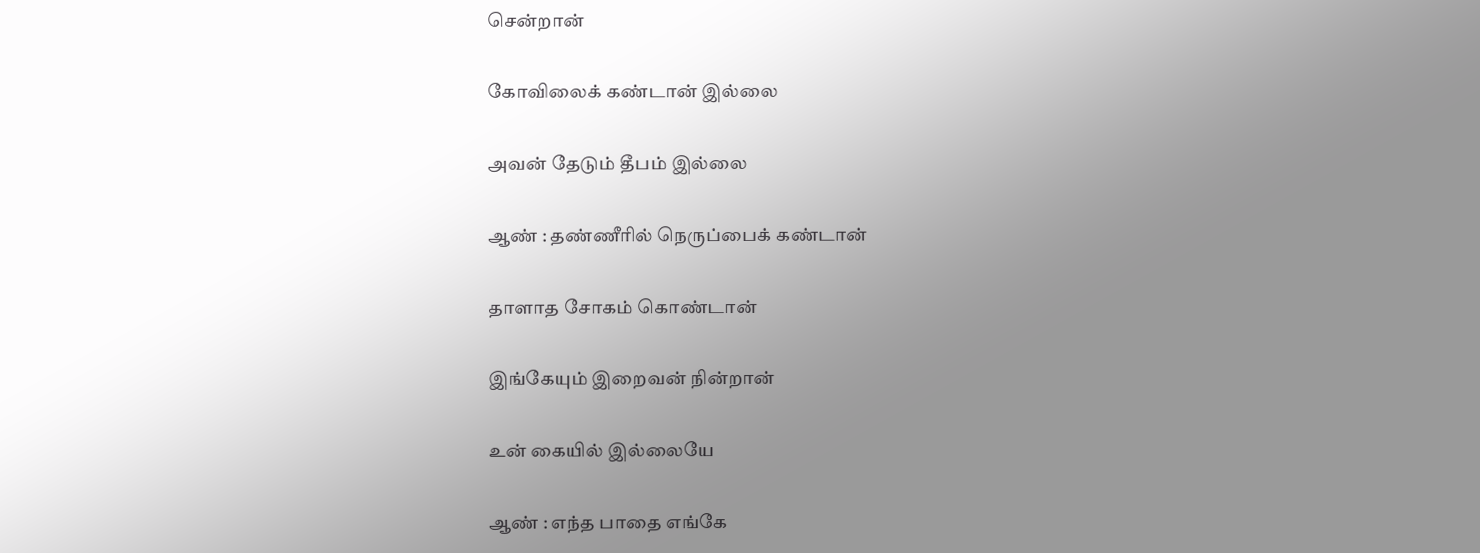சென்றான்

கோவிலைக் கண்டான் இல்லை

அவன் தேடும் தீபம் இல்லை

ஆண் : தண்ணீரில் நெருப்பைக் கண்டான்

தாளாத சோகம் கொண்டான்

இங்கேயும் இறைவன் நின்றான்

உன் கையில் இல்லையே

ஆண் : எந்த பாதை எங்கே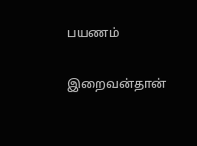பயணம்

இறைவன்தான்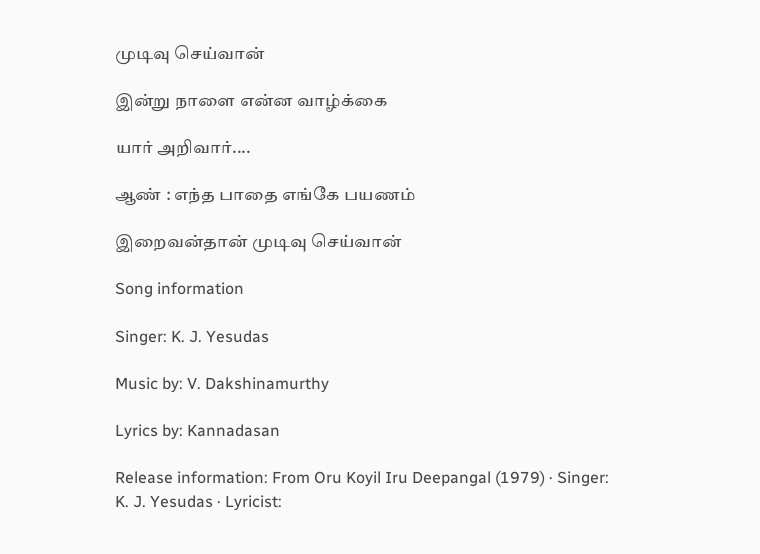முடிவு செய்வான்

இன்று நாளை என்ன வாழ்க்கை

யார் அறிவார்....

ஆண் : எந்த பாதை எங்கே பயணம்

இறைவன்தான் முடிவு செய்வான்

Song information

Singer: K. J. Yesudas

Music by: V. Dakshinamurthy

Lyrics by: Kannadasan

Release information: From Oru Koyil Iru Deepangal (1979) · Singer: K. J. Yesudas · Lyricist: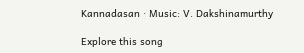Kannadasan · Music: V. Dakshinamurthy

Explore this song